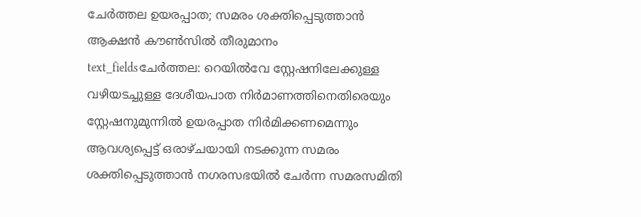ചേർത്തല ഉയരപ്പാത; സമരം ശക്തിപ്പെടുത്താൻ ആക്ഷൻ കൗൺസിൽ തീരുമാനം
text_fieldsചേർത്തല: റെയിൽവേ സ്റ്റേഷനിലേക്കുള്ള വഴിയടച്ചുള്ള ദേശീയപാത നിർമാണത്തിനെതിരെയും സ്റ്റേഷനുമുന്നിൽ ഉയരപ്പാത നിർമിക്കണമെന്നും ആവശ്യപ്പെട്ട് ഒരാഴ്ചയായി നടക്കുന്ന സമരം ശക്തിപ്പെടുത്താൻ നഗരസഭയിൽ ചേർന്ന സമരസമിതി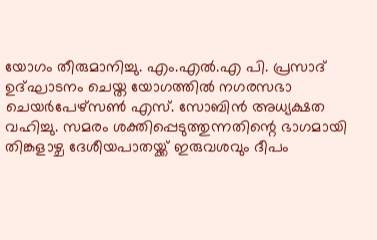യോഗം തീരുമാനിച്ചു. എം.എൽ.എ പി. പ്രസാദ് ഉദ്ഘാടനം ചെയ്ത യോഗത്തിൽ നഗരസഭാ ചെയർപേഴ്സൺ എസ്. സോബിൻ അധ്യക്ഷത വഹിച്ചു. സമരം ശക്തിപ്പെടുത്തുന്നതിന്റെ ഭാഗമായി തിങ്കളാഴ്ച ദേശീയപാതയ്ക്ക് ഇരുവശവും ദീപം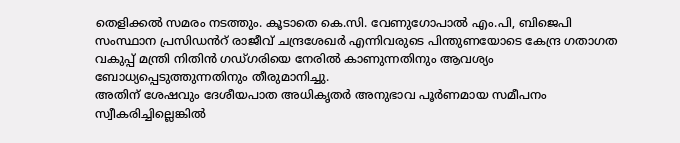തെളിക്കൽ സമരം നടത്തും. കൂടാതെ കെ.സി. വേണുഗോപാൽ എം.പി, ബിജെപി സംസ്ഥാന പ്രസിഡൻറ് രാജീവ് ചന്ദ്രശേഖർ എന്നിവരുടെ പിന്തുണയോടെ കേന്ദ്ര ഗതാഗത വകുപ്പ് മന്ത്രി നിതിൻ ഗഡ്ഗരിയെ നേരിൽ കാണുന്നതിനും ആവശ്യം ബോധ്യപ്പെടുത്തുന്നതിനും തീരുമാനിച്ചു.
അതിന് ശേഷവും ദേശീയപാത അധികൃതർ അനുഭാവ പൂർണമായ സമീപനം സ്വീകരിച്ചില്ലെങ്കിൽ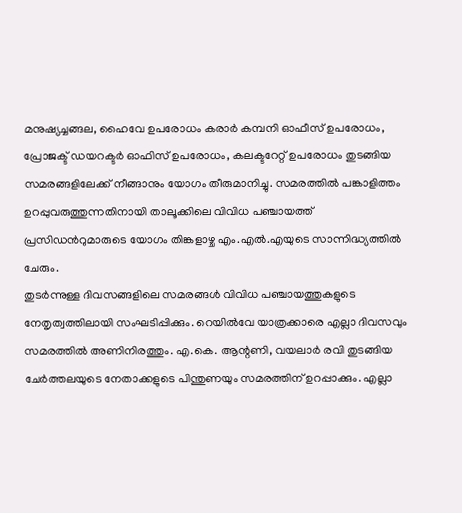മനുഷ്യച്ചങ്ങല, ഹൈവേ ഉപരോധം കരാർ കമ്പനി ഓഫീസ് ഉപരോധം, പ്രോജക്ട് ഡയറക്ടർ ഓഫിസ് ഉപരോധം, കലക്ടറേറ്റ് ഉപരോധം തുടങ്ങിയ സമരങ്ങളിലേക്ക് നീങ്ങാനും യോഗം തീരുമാനിച്ചു. സമരത്തിൽ പങ്കാളിത്തം ഉറപ്പുവരുത്തുന്നതിനായി താലൂക്കിലെ വിവിധ പഞ്ചായത്ത് പ്രസിഡൻറുമാരുടെ യോഗം തിങ്കളാഴ്ച എം.എൽ.എയുടെ സാന്നിദ്ധ്യത്തിൽ ചേരും.
തുടർന്നുള്ള ദിവസങ്ങളിലെ സമരങ്ങൾ വിവിധ പഞ്ചായത്തുകളുടെ നേതൃത്വത്തിലായി സംഘടിപ്പിക്കും. റെയിൽവേ യാത്രക്കാരെ എല്ലാ ദിവസവും സമരത്തിൽ അണിനിരത്തും. എ.കെ. ആന്റണി, വയലാർ രവി തുടങ്ങിയ ചേർത്തലയുടെ നേതാക്കളുടെ പിന്തുണയും സമരത്തിന് ഉറപ്പാക്കും. എല്ലാ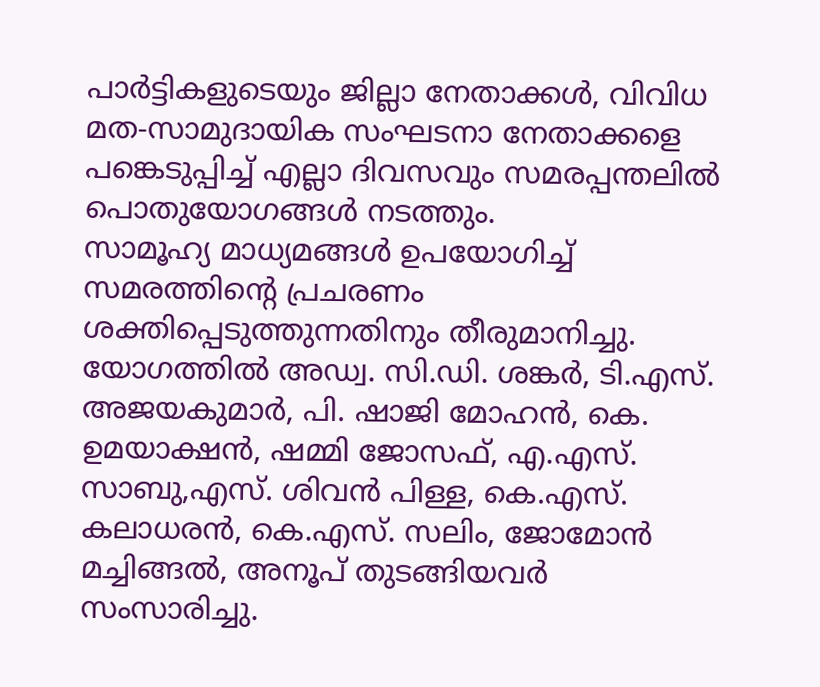പാർട്ടികളുടെയും ജില്ലാ നേതാക്കൾ, വിവിധ മത-സാമുദായിക സംഘടനാ നേതാക്കളെ പങ്കെടുപ്പിച്ച് എല്ലാ ദിവസവും സമരപ്പന്തലിൽ പൊതുയോഗങ്ങൾ നടത്തും.
സാമൂഹ്യ മാധ്യമങ്ങൾ ഉപയോഗിച്ച് സമരത്തിന്റെ പ്രചരണം ശക്തിപ്പെടുത്തുന്നതിനും തീരുമാനിച്ചു. യോഗത്തിൽ അഡ്വ. സി.ഡി. ശങ്കർ, ടി.എസ്. അജയകുമാർ, പി. ഷാജി മോഹൻ, കെ. ഉമയാക്ഷൻ, ഷമ്മി ജോസഫ്, എ.എസ്. സാബു,എസ്. ശിവൻ പിള്ള, കെ.എസ്. കലാധരൻ, കെ.എസ്. സലിം, ജോമോൻ മച്ചിങ്ങൽ, അനൂപ് തുടങ്ങിയവർ സംസാരിച്ചു.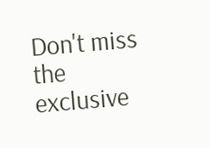Don't miss the exclusive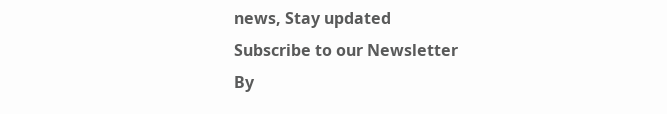news, Stay updated
Subscribe to our Newsletter
By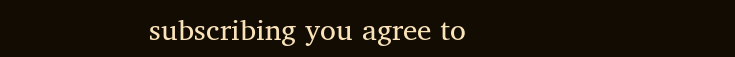subscribing you agree to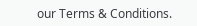our Terms & Conditions.